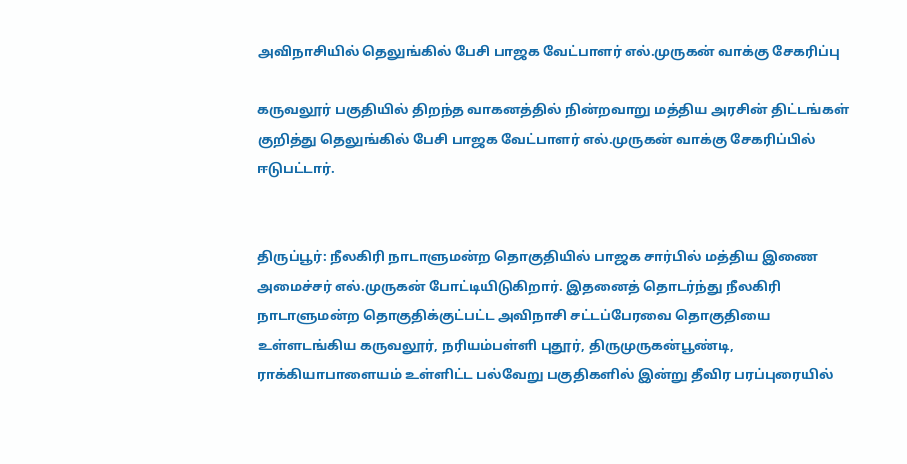அவிநாசியில் தெலுங்கில் பேசி பாஜக வேட்பாளர் எல்.முருகன் வாக்கு சேகரிப்பு

கருவலூர் பகுதியில் திறந்த வாகனத்தில் நின்றவாறு மத்திய அரசின் திட்டங்கள் குறித்து தெலுங்கில் பேசி பாஜக வேட்பாளர் எல்.முருகன் வாக்கு சேகரிப்பில் ஈடுபட்டார்.


திருப்பூர்: நீலகிரி நாடாளுமன்ற தொகுதியில் பாஜக சார்பில் மத்திய இணை அமைச்சர் எல்.முருகன் போட்டியிடுகிறார். இதனைத் தொடர்ந்து நீலகிரி நாடாளுமன்ற தொகுதிக்குட்பட்ட அவிநாசி சட்டப்பேரவை தொகுதியை உள்ளடங்கிய கருவலூர், நரியம்பள்ளி புதூர், திருமுருகன்பூண்டி, ராக்கியாபாளையம் உள்ளிட்ட பல்வேறு பகுதிகளில் இன்று தீவிர பரப்புரையில்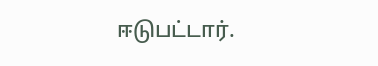ஈடுபட்டார்.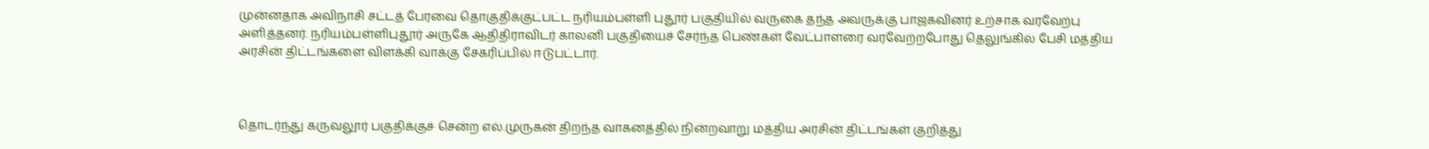முன்னதாக அவிநாசி சட்டத் பேரவை தொகுதிக்குட்பட்ட நரியம்பள்ளி புதூர் பகுதியில் வருகை தந்த அவருக்கு பாஜகவினர் உற்சாக வரவேற்பு அளித்தனர். நரியம்பள்ளிபுதூர் அருகே ஆதிதிராவிடர் காலனி பகுதியைச் சேர்ந்த பெண்கள் வேட்பாளரை வரவேற்றபோது தெலுங்கில் பேசி மத்திய அரசின் திட்டங்களை விளக்கி வாக்கு சேகரிப்பில் ஈடுபட்டார்.



தொடர்ந்து கருவலூர் பகுதிக்குச் சென்ற எல்.முருகன் திறந்த வாகனத்தில் நின்றவாறு மத்திய அரசின் திட்டங்கள் குறித்து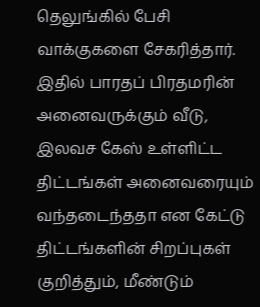தெலுங்கில் பேசி வாக்குகளை சேகரித்தார். இதில் பாரதப் பிரதமரின் அனைவருக்கும் வீடு, இலவச கேஸ் உள்ளிட்ட திட்டங்கள் அனைவரையும் வந்தடைந்ததா என கேட்டு திட்டங்களின் சிறப்புகள் குறித்தும், மீண்டும்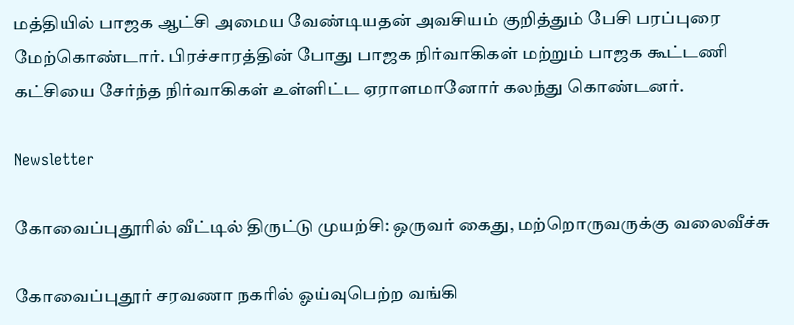மத்தியில் பாஜக ஆட்சி அமைய வேண்டியதன் அவசியம் குறித்தும் பேசி பரப்புரை மேற்கொண்டார். பிரச்சாரத்தின் போது பாஜக நிர்வாகிகள் மற்றும் பாஜக கூட்டணி கட்சியை சேர்ந்த நிர்வாகிகள் உள்ளிட்ட ஏராளமானோர் கலந்து கொண்டனர்.

Newsletter

கோவைப்புதூரில் வீட்டில் திருட்டு முயற்சி: ஒருவர் கைது, மற்றொருவருக்கு வலைவீச்சு

கோவைப்புதூர் சரவணா நகரில் ஓய்வுபெற்ற வங்கி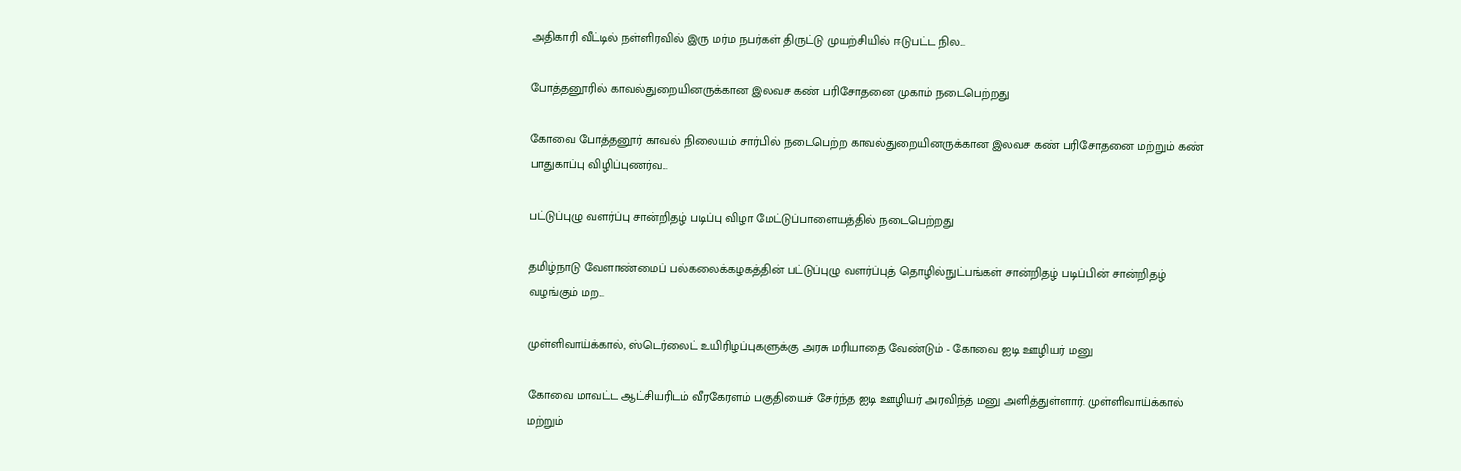அதிகாரி வீட்டில் நள்ளிரவில் இரு மர்ம நபர்கள் திருட்டு முயற்சியில் ஈடுபட்ட நில...

போத்தனூரில் காவல்துறையினருக்கான இலவச கண் பரிசோதனை முகாம் நடைபெற்றது

கோவை போத்தனூர் காவல் நிலையம் சார்பில் நடைபெற்ற காவல்துறையினருக்கான இலவச கண் பரிசோதனை மற்றும் கண் பாதுகாப்பு விழிப்புணர்வ...

பட்டுப்புழு வளர்ப்பு சான்றிதழ் படிப்பு விழா மேட்டுப்பாளையத்தில் நடைபெற்றது

தமிழ்நாடு வேளாண்மைப் பல்கலைக்கழகத்தின் பட்டுப்புழு வளர்ப்புத் தொழில்நுட்பங்கள் சான்றிதழ் படிப்பின் சான்றிதழ் வழங்கும் மற...

முள்ளிவாய்க்கால், ஸ்டெர்லைட் உயிரிழப்புகளுக்கு அரசு மரியாதை வேண்டும் - கோவை ஐடி ஊழியர் மனு

கோவை மாவட்ட ஆட்சியரிடம் வீரகேரளம் பகுதியைச் சேர்ந்த ஐடி ஊழியர் அரவிந்த் மனு அளித்துள்ளார். முள்ளிவாய்க்கால் மற்றும்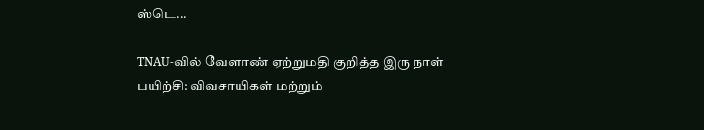ஸ்டெ...

TNAU-வில் வேளாண் ஏற்றுமதி குறித்த இரு நாள் பயிற்சி: விவசாயிகள் மற்றும்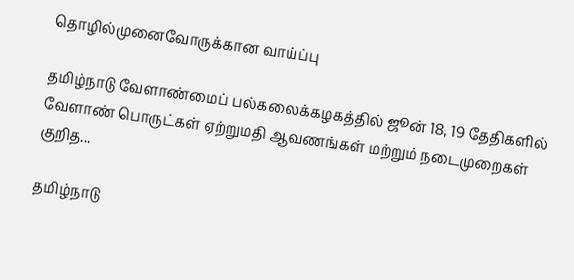தொழில்முனைவோருக்கான வாய்ப்பு

தமிழ்நாடு வேளாண்மைப் பல்கலைக்கழகத்தில் ஜூன் 18, 19 தேதிகளில் வேளாண் பொருட்கள் ஏற்றுமதி ஆவணங்கள் மற்றும் நடைமுறைகள் குறித...

தமிழ்நாடு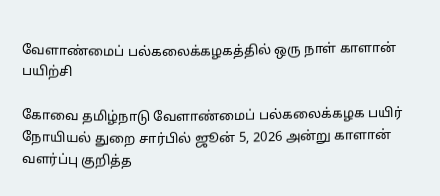வேளாண்மைப் பல்கலைக்கழகத்தில் ஒரு நாள் காளான் பயிற்சி

கோவை தமிழ்நாடு வேளாண்மைப் பல்கலைக்கழக பயிர் நோயியல் துறை சார்பில் ஜூன் 5, 2026 அன்று காளான் வளர்ப்பு குறித்த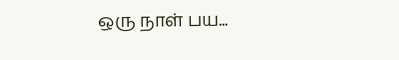ஒரு நாள் பய...